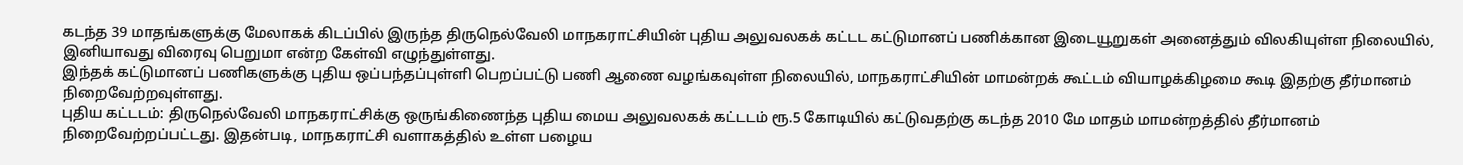கடந்த 39 மாதங்களுக்கு மேலாகக் கிடப்பில் இருந்த திருநெல்வேலி மாநகராட்சியின் புதிய அலுவலகக் கட்டட கட்டுமானப் பணிக்கான இடையூறுகள் அனைத்தும் விலகியுள்ள நிலையில், இனியாவது விரைவு பெறுமா என்ற கேள்வி எழுந்துள்ளது.
இந்தக் கட்டுமானப் பணிகளுக்கு புதிய ஒப்பந்தப்புள்ளி பெறப்பட்டு பணி ஆணை வழங்கவுள்ள நிலையில், மாநகராட்சியின் மாமன்றக் கூட்டம் வியாழக்கிழமை கூடி இதற்கு தீர்மானம் நிறைவேற்றவுள்ளது.
புதிய கட்டடம்: திருநெல்வேலி மாநகராட்சிக்கு ஒருங்கிணைந்த புதிய மைய அலுவலகக் கட்டடம் ரூ.5 கோடியில் கட்டுவதற்கு கடந்த 2010 மே மாதம் மாமன்றத்தில் தீர்மானம் நிறைவேற்றப்பட்டது. இதன்படி, மாநகராட்சி வளாகத்தில் உள்ள பழைய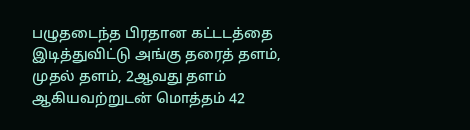பழுதடைந்த பிரதான கட்டடத்தை இடித்துவிட்டு அங்கு தரைத் தளம், முதல் தளம், 2ஆவது தளம் ஆகியவற்றுடன் மொத்தம் 42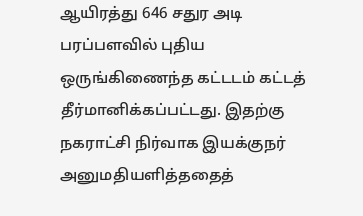ஆயிரத்து 646 சதுர அடி பரப்பளவில் புதிய ஒருங்கிணைந்த கட்டடம் கட்டத் தீர்மானிக்கப்பட்டது. இதற்கு நகராட்சி நிர்வாக இயக்குநர் அனுமதியளித்ததைத்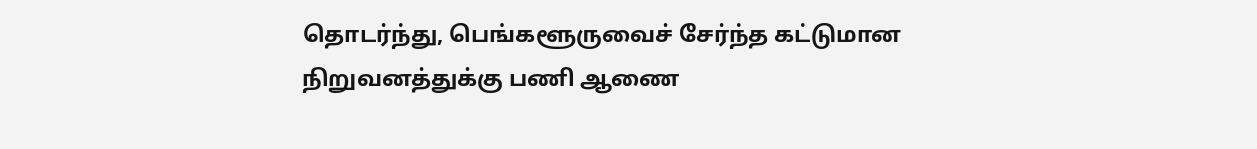தொடர்ந்து, பெங்களூருவைச் சேர்ந்த கட்டுமான நிறுவனத்துக்கு பணி ஆணை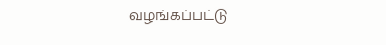வழங்கப்பட்டு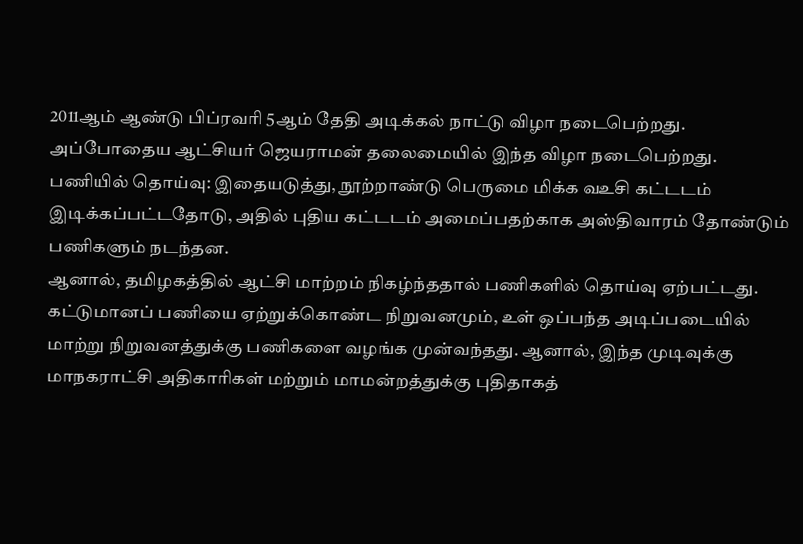2011ஆம் ஆண்டு பிப்ரவரி 5ஆம் தேதி அடிக்கல் நாட்டு விழா நடைபெற்றது. அப்போதைய ஆட்சியர் ஜெயராமன் தலைமையில் இந்த விழா நடைபெற்றது.
பணியில் தொய்வு: இதையடுத்து, நூற்றாண்டு பெருமை மிக்க வஉசி கட்டடம் இடிக்கப்பட்டதோடு, அதில் புதிய கட்டடம் அமைப்பதற்காக அஸ்திவாரம் தோண்டும் பணிகளும் நடந்தன.
ஆனால், தமிழகத்தில் ஆட்சி மாற்றம் நிகழ்ந்ததால் பணிகளில் தொய்வு ஏற்பட்டது. கட்டுமானப் பணியை ஏற்றுக்கொண்ட நிறுவனமும், உள் ஒப்பந்த அடிப்படையில் மாற்று நிறுவனத்துக்கு பணிகளை வழங்க முன்வந்தது. ஆனால், இந்த முடிவுக்கு மாநகராட்சி அதிகாரிகள் மற்றும் மாமன்றத்துக்கு புதிதாகத்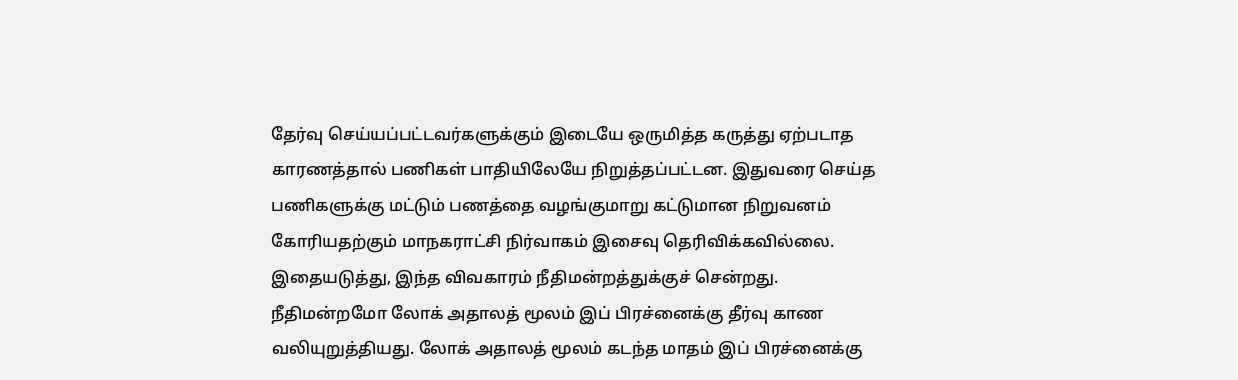தேர்வு செய்யப்பட்டவர்களுக்கும் இடையே ஒருமித்த கருத்து ஏற்படாத காரணத்தால் பணிகள் பாதியிலேயே நிறுத்தப்பட்டன. இதுவரை செய்த பணிகளுக்கு மட்டும் பணத்தை வழங்குமாறு கட்டுமான நிறுவனம் கோரியதற்கும் மாநகராட்சி நிர்வாகம் இசைவு தெரிவிக்கவில்லை.
இதையடுத்து, இந்த விவகாரம் நீதிமன்றத்துக்குச் சென்றது. நீதிமன்றமோ லோக் அதாலத் மூலம் இப் பிரச்னைக்கு தீர்வு காண வலியுறுத்தியது. லோக் அதாலத் மூலம் கடந்த மாதம் இப் பிரச்னைக்கு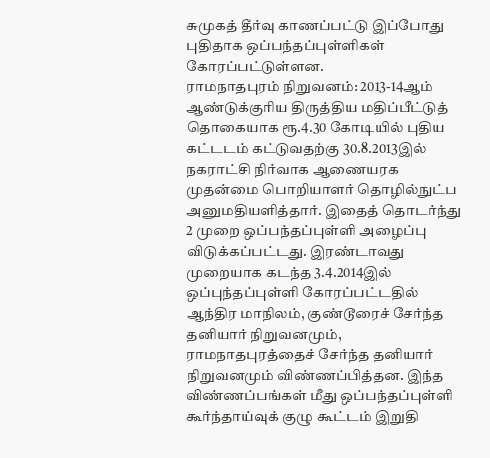சுமுகத் தீர்வு காணப்பட்டு இப்போது புதிதாக ஒப்பந்தப்புள்ளிகள் கோரப்பட்டுள்ளன.
ராமநாதபுரம் நிறுவனம்: 2013-14ஆம் ஆண்டுக்குரிய திருத்திய மதிப்பீட்டுத் தொகையாக ரூ.4.30 கோடியில் புதிய கட்டடம் கட்டுவதற்கு 30.8.2013இல் நகராட்சி நிர்வாக ஆணையரக முதன்மை பொறியாளர் தொழில்நுட்ப அனுமதியளித்தார். இதைத் தொடர்ந்து 2 முறை ஒப்பந்தப்புள்ளி அழைப்பு விடுக்கப்பட்டது. இரண்டாவது முறையாக கடந்த 3.4.2014இல் ஒப்புந்தப்புள்ளி கோரப்பட்டதில் ஆந்திர மாநிலம், குண்டூரைச் சேர்ந்த தனியார் நிறுவனமும், ராமநாதபுரத்தைச் சேர்ந்த தனியார் நிறுவனமும் விண்ணப்பித்தன. இந்த விண்ணப்பங்கள் மீது ஒப்பந்தப்புள்ளி கூர்ந்தாய்வுக் குழு கூட்டம் இறுதி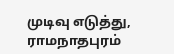முடிவு எடுத்து, ராமநாதபுரம்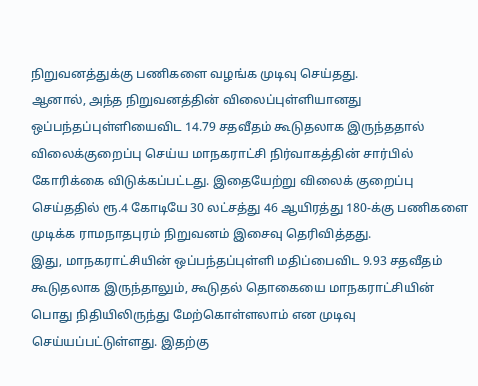நிறுவனத்துக்கு பணிகளை வழங்க முடிவு செய்தது.
ஆனால், அந்த நிறுவனத்தின் விலைப்புள்ளியானது ஒப்பந்தப்புள்ளியைவிட 14.79 சதவீதம் கூடுதலாக இருந்ததால் விலைக்குறைப்பு செய்ய மாநகராட்சி நிர்வாகத்தின் சார்பில் கோரிக்கை விடுக்கப்பட்டது. இதையேற்று விலைக் குறைப்பு செய்ததில் ரூ.4 கோடியே 30 லட்சத்து 46 ஆயிரத்து 180-க்கு பணிகளை முடிக்க ராமநாதபுரம் நிறுவனம் இசைவு தெரிவித்தது.
இது, மாநகராட்சியின் ஒப்பந்தப்புள்ளி மதிப்பைவிட 9.93 சதவீதம் கூடுதலாக இருந்தாலும், கூடுதல் தொகையை மாநகராட்சியின் பொது நிதியிலிருந்து மேற்கொள்ளலாம் என முடிவு செய்யப்பட்டுள்ளது. இதற்கு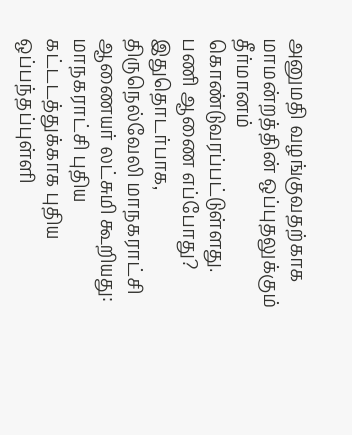அனுமதி வழங்குவதற்காக மாமன்றத்தின் ஒப்புதலுக்கும் தீர்மானம் கொண்டுவரப்பட்டுள்ளது.
பணி ஆணை எப்போது? இதுதொடர்பாக, திருநெல்வேலி மாநகராட்சி ஆணையர் லட்சுமி கூறியது:
மாநகராட்சி புதிய கட்டடத்துக்காக புதிய ஒப்பந்தப்புள்ளி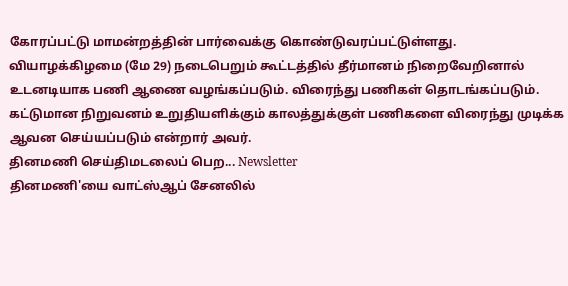கோரப்பட்டு மாமன்றத்தின் பார்வைக்கு கொண்டுவரப்பட்டுள்ளது. வியாழக்கிழமை (மே 29) நடைபெறும் கூட்டத்தில் தீர்மானம் நிறைவேறினால் உடனடியாக பணி ஆணை வழங்கப்படும். விரைந்து பணிகள் தொடங்கப்படும். கட்டுமான நிறுவனம் உறுதியளிக்கும் காலத்துக்குள் பணிகளை விரைந்து முடிக்க ஆவன செய்யப்படும் என்றார் அவர்.
தினமணி செய்திமடலைப் பெற... Newsletter
தினமணி'யை வாட்ஸ்ஆப் சேனலில்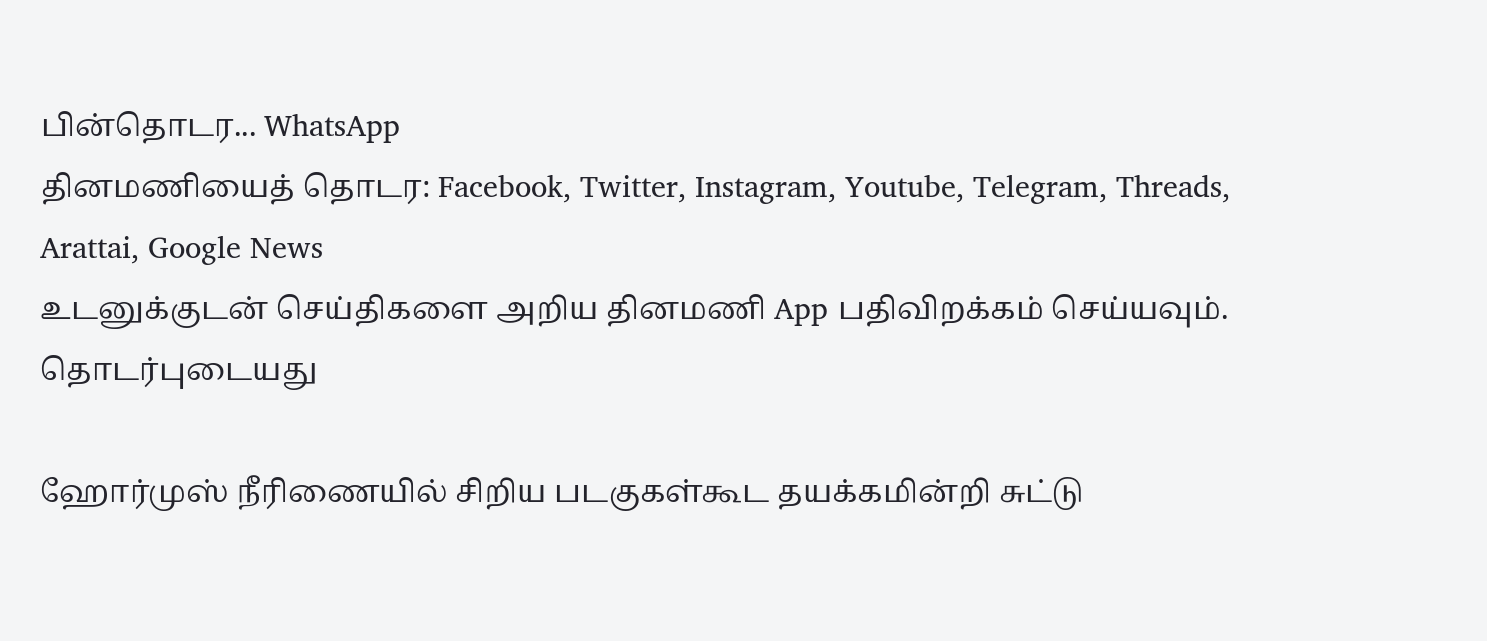பின்தொடர... WhatsApp
தினமணியைத் தொடர: Facebook, Twitter, Instagram, Youtube, Telegram, Threads, Arattai, Google News
உடனுக்குடன் செய்திகளை அறிய தினமணி App பதிவிறக்கம் செய்யவும்.
தொடர்புடையது

ஹோர்முஸ் நீரிணையில் சிறிய படகுகள்கூட தயக்கமின்றி சுட்டு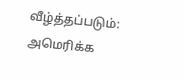வீழ்த்தப்படும்: அமெரிக்க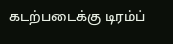கடற்படைக்கு டிரம்ப்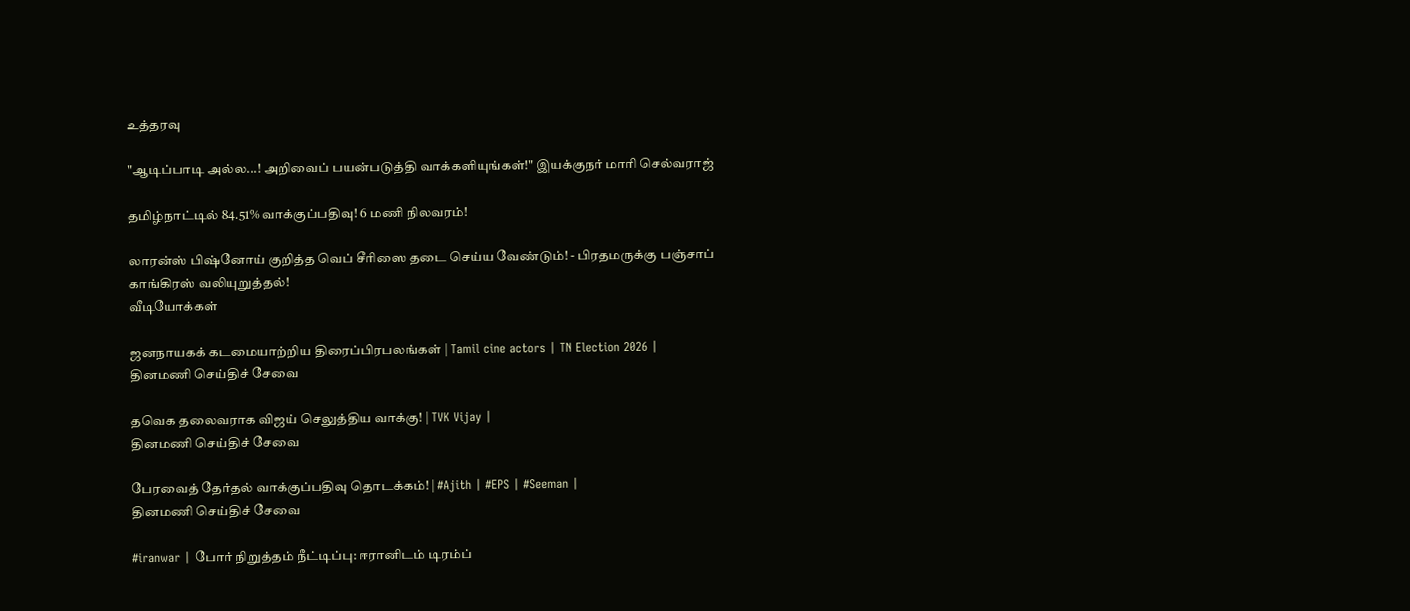உத்தரவு

"ஆடிப்பாடி அல்ல...! அறிவைப் பயன்படுத்தி வாக்களியுங்கள்!" இயக்குநர் மாரி செல்வராஜ்

தமிழ்நாட்டில் 84.51% வாக்குப்பதிவு! 6 மணி நிலவரம்!

லாரன்ஸ் பிஷ்னோய் குறித்த வெப் சீரிஸை தடை செய்ய வேண்டும்! - பிரதமருக்கு பஞ்சாப் காங்கிரஸ் வலியுறுத்தல்!
வீடியோக்கள்

ஜனநாயகக் கடமையாற்றிய திரைப்பிரபலங்கள் | Tamil cine actors | TN Election 2026 |
தினமணி செய்திச் சேவை

தவெக தலைவராக விஜய் செலுத்திய வாக்கு! | TVK Vijay |
தினமணி செய்திச் சேவை

பேரவைத் தேர்தல் வாக்குப்பதிவு தொடக்கம்! | #Ajith | #EPS | #Seeman |
தினமணி செய்திச் சேவை

#iranwar | போர் நிறுத்தம் நீட்டிப்பு: ஈரானிடம் டிரம்ப்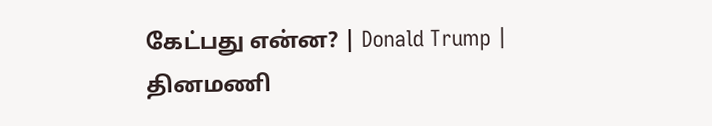கேட்பது என்ன? | Donald Trump |
தினமணி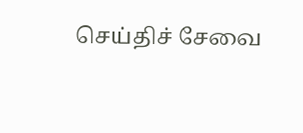செய்திச் சேவை